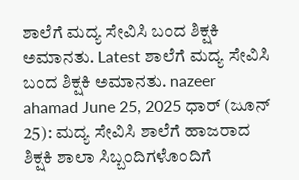ಶಾಲೆಗೆ ಮದ್ಯ ಸೇವಿಸಿ ಬಂದ ಶಿಕ್ಷಕಿ ಅಮಾನತು. Latest ಶಾಲೆಗೆ ಮದ್ಯ ಸೇವಿಸಿ ಬಂದ ಶಿಕ್ಷಕಿ ಅಮಾನತು. nazeer ahamad June 25, 2025 ಧಾರ್ (ಜೂನ್ 25): ಮದ್ಯ ಸೇವಿಸಿ ಶಾಲೆಗೆ ಹಾಜರಾದ ಶಿಕ್ಷಕಿ ಶಾಲಾ ಸಿಬ್ಬಂದಿಗಳೊಂದಿಗೆ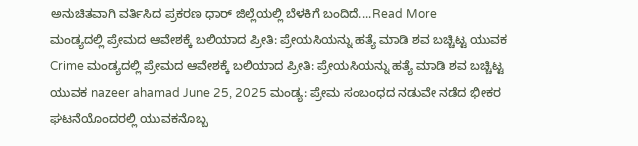ಅನುಚಿತವಾಗಿ ವರ್ತಿಸಿದ ಪ್ರಕರಣ ಧಾರ್ ಜಿಲ್ಲೆಯಲ್ಲಿ ಬೆಳಕಿಗೆ ಬಂದಿದೆ....Read More
ಮಂಡ್ಯದಲ್ಲಿ ಪ್ರೇಮದ ಆವೇಶಕ್ಕೆ ಬಲಿಯಾದ ಪ್ರೀತಿ: ಪ್ರೇಯಸಿಯನ್ನು ಹತ್ಯೆ ಮಾಡಿ ಶವ ಬಚ್ಚಿಟ್ಟ ಯುವಕ Crime ಮಂಡ್ಯದಲ್ಲಿ ಪ್ರೇಮದ ಆವೇಶಕ್ಕೆ ಬಲಿಯಾದ ಪ್ರೀತಿ: ಪ್ರೇಯಸಿಯನ್ನು ಹತ್ಯೆ ಮಾಡಿ ಶವ ಬಚ್ಚಿಟ್ಟ ಯುವಕ nazeer ahamad June 25, 2025 ಮಂಡ್ಯ: ಪ್ರೇಮ ಸಂಬಂಧದ ನಡುವೇ ನಡೆದ ಭೀಕರ ಘಟನೆಯೊಂದರಲ್ಲಿ ಯುವಕನೊಬ್ಬ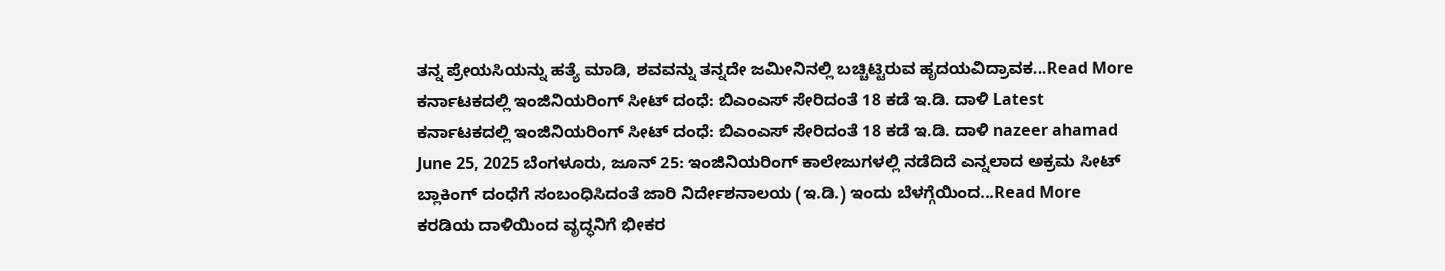ತನ್ನ ಪ್ರೇಯಸಿಯನ್ನು ಹತ್ಯೆ ಮಾಡಿ, ಶವವನ್ನು ತನ್ನದೇ ಜಮೀನಿನಲ್ಲಿ ಬಚ್ಚಿಟ್ಟಿರುವ ಹೃದಯವಿದ್ರಾವಕ...Read More
ಕರ್ನಾಟಕದಲ್ಲಿ ಇಂಜಿನಿಯರಿಂಗ್ ಸೀಟ್ ದಂಧೆ: ಬಿಎಂಎಸ್ ಸೇರಿದಂತೆ 18 ಕಡೆ ಇ.ಡಿ. ದಾಳಿ Latest ಕರ್ನಾಟಕದಲ್ಲಿ ಇಂಜಿನಿಯರಿಂಗ್ ಸೀಟ್ ದಂಧೆ: ಬಿಎಂಎಸ್ ಸೇರಿದಂತೆ 18 ಕಡೆ ಇ.ಡಿ. ದಾಳಿ nazeer ahamad June 25, 2025 ಬೆಂಗಳೂರು, ಜೂನ್ 25: ಇಂಜಿನಿಯರಿಂಗ್ ಕಾಲೇಜುಗಳಲ್ಲಿ ನಡೆದಿದೆ ಎನ್ನಲಾದ ಅಕ್ರಮ ಸೀಟ್ ಬ್ಲಾಕಿಂಗ್ ದಂಧೆಗೆ ಸಂಬಂಧಿಸಿದಂತೆ ಜಾರಿ ನಿರ್ದೇಶನಾಲಯ (ಇ.ಡಿ.) ಇಂದು ಬೆಳಗ್ಗೆಯಿಂದ...Read More
ಕರಡಿಯ ದಾಳಿಯಿಂದ ವೃದ್ಧನಿಗೆ ಭೀಕರ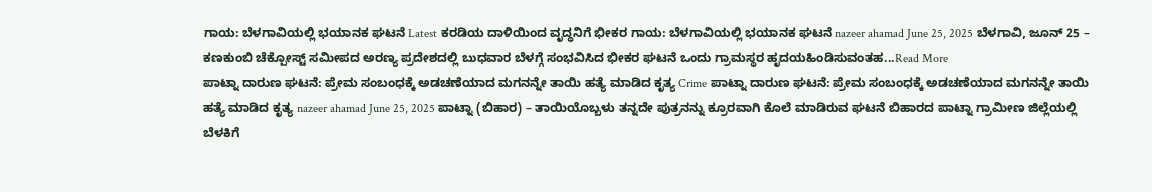ಗಾಯ: ಬೆಳಗಾವಿಯಲ್ಲಿ ಭಯಾನಕ ಘಟನೆ Latest ಕರಡಿಯ ದಾಳಿಯಿಂದ ವೃದ್ಧನಿಗೆ ಭೀಕರ ಗಾಯ: ಬೆಳಗಾವಿಯಲ್ಲಿ ಭಯಾನಕ ಘಟನೆ nazeer ahamad June 25, 2025 ಬೆಳಗಾವಿ, ಜೂನ್ 25 – ಕಣಕುಂಬಿ ಚೆಕ್ಪೋಸ್ಟ್ ಸಮೀಪದ ಅರಣ್ಯ ಪ್ರದೇಶದಲ್ಲಿ ಬುಧವಾರ ಬೆಳಗ್ಗೆ ಸಂಭವಿಸಿದ ಭೀಕರ ಘಟನೆ ಒಂದು ಗ್ರಾಮಸ್ಥರ ಹೃದಯಹಿಂಡಿಸುವಂತಹ...Read More
ಪಾಟ್ನಾ ದಾರುಣ ಘಟನೆ: ಪ್ರೇಮ ಸಂಬಂಧಕ್ಕೆ ಅಡಚಣೆಯಾದ ಮಗನನ್ನೇ ತಾಯಿ ಹತ್ಯೆ ಮಾಡಿದ ಕೃತ್ಯ Crime ಪಾಟ್ನಾ ದಾರುಣ ಘಟನೆ: ಪ್ರೇಮ ಸಂಬಂಧಕ್ಕೆ ಅಡಚಣೆಯಾದ ಮಗನನ್ನೇ ತಾಯಿ ಹತ್ಯೆ ಮಾಡಿದ ಕೃತ್ಯ nazeer ahamad June 25, 2025 ಪಾಟ್ನಾ (ಬಿಹಾರ) – ತಾಯಿಯೊಬ್ಬಳು ತನ್ನದೇ ಪುತ್ರನನ್ನು ಕ್ರೂರವಾಗಿ ಕೊಲೆ ಮಾಡಿರುವ ಘಟನೆ ಬಿಹಾರದ ಪಾಟ್ನಾ ಗ್ರಾಮೀಣ ಜಿಲ್ಲೆಯಲ್ಲಿ ಬೆಳಕಿಗೆ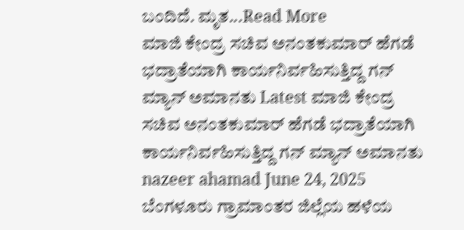ಬಂದಿದೆ. ಮೃತ...Read More
ಮಾಜಿ ಕೇಂದ್ರ ಸಚಿವ ಅನಂತಕುಮಾರ್ ಹೆಗಡೆ ಭದ್ರಾತೆಯಾಗಿ ಕಾರ್ಯನಿರ್ವಹಿಸುತ್ತಿದ್ದ ಗನ್ ಮ್ಯಾನ್ ಅಮಾನತು Latest ಮಾಜಿ ಕೇಂದ್ರ ಸಚಿವ ಅನಂತಕುಮಾರ್ ಹೆಗಡೆ ಭದ್ರಾತೆಯಾಗಿ ಕಾರ್ಯನಿರ್ವಹಿಸುತ್ತಿದ್ದ ಗನ್ ಮ್ಯಾನ್ ಅಮಾನತು nazeer ahamad June 24, 2025 ಬೆಂಗಳೂರು ಗ್ರಾಮಾಂತರ ಜಿಲ್ಲೆಯ ಹಳೆಯ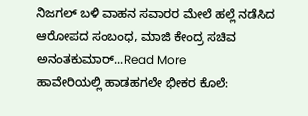ನಿಜಗಲ್ ಬಳಿ ವಾಹನ ಸವಾರರ ಮೇಲೆ ಹಲ್ಲೆ ನಡೆಸಿದ ಆರೋಪದ ಸಂಬಂಧ, ಮಾಜಿ ಕೇಂದ್ರ ಸಚಿವ ಅನಂತಕುಮಾರ್...Read More
ಹಾವೇರಿಯಲ್ಲಿ ಹಾಡಹಗಲೇ ಭೀಕರ ಕೊಲೆ: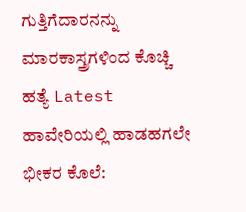ಗುತ್ತಿಗೆದಾರನನ್ನು ಮಾರಕಾಸ್ತ್ರಗಳಿಂದ ಕೊಚ್ಚಿ ಹತ್ಯೆ Latest ಹಾವೇರಿಯಲ್ಲಿ ಹಾಡಹಗಲೇ ಭೀಕರ ಕೊಲೆ: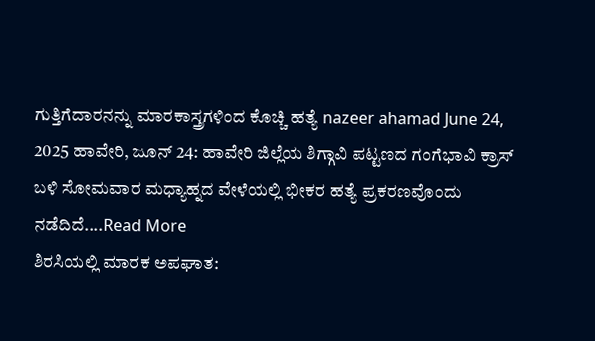ಗುತ್ತಿಗೆದಾರನನ್ನು ಮಾರಕಾಸ್ತ್ರಗಳಿಂದ ಕೊಚ್ಚಿ ಹತ್ಯೆ nazeer ahamad June 24, 2025 ಹಾವೇರಿ, ಜೂನ್ 24: ಹಾವೇರಿ ಜಿಲ್ಲೆಯ ಶಿಗ್ಗಾವಿ ಪಟ್ಟಣದ ಗಂಗೆಭಾವಿ ಕ್ರಾಸ್ ಬಳಿ ಸೋಮವಾರ ಮಧ್ಯಾಹ್ನದ ವೇಳೆಯಲ್ಲಿ ಭೀಕರ ಹತ್ಯೆ ಪ್ರಕರಣವೊಂದು ನಡೆದಿದೆ....Read More
ಶಿರಸಿಯಲ್ಲಿ ಮಾರಕ ಅಪಘಾತ: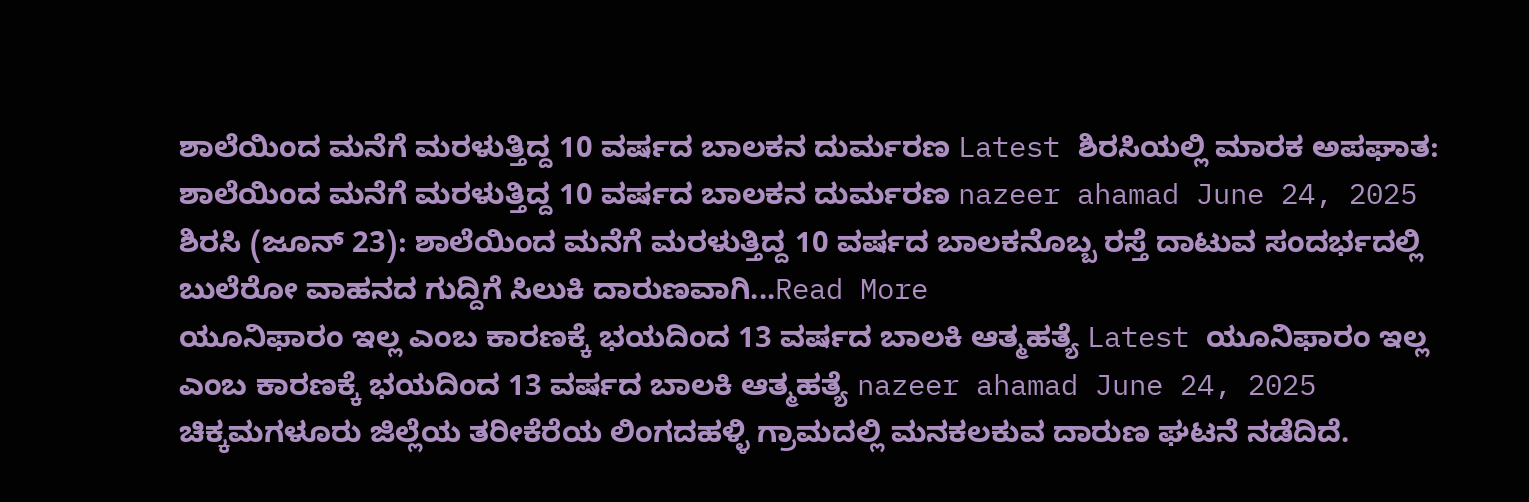ಶಾಲೆಯಿಂದ ಮನೆಗೆ ಮರಳುತ್ತಿದ್ದ 10 ವರ್ಷದ ಬಾಲಕನ ದುರ್ಮರಣ Latest ಶಿರಸಿಯಲ್ಲಿ ಮಾರಕ ಅಪಘಾತ: ಶಾಲೆಯಿಂದ ಮನೆಗೆ ಮರಳುತ್ತಿದ್ದ 10 ವರ್ಷದ ಬಾಲಕನ ದುರ್ಮರಣ nazeer ahamad June 24, 2025 ಶಿರಸಿ (ಜೂನ್ 23): ಶಾಲೆಯಿಂದ ಮನೆಗೆ ಮರಳುತ್ತಿದ್ದ 10 ವರ್ಷದ ಬಾಲಕನೊಬ್ಬ ರಸ್ತೆ ದಾಟುವ ಸಂದರ್ಭದಲ್ಲಿ ಬುಲೆರೋ ವಾಹನದ ಗುದ್ದಿಗೆ ಸಿಲುಕಿ ದಾರುಣವಾಗಿ...Read More
ಯೂನಿಫಾರಂ ಇಲ್ಲ ಎಂಬ ಕಾರಣಕ್ಕೆ ಭಯದಿಂದ 13 ವರ್ಷದ ಬಾಲಕಿ ಆತ್ಮಹತ್ಯೆ Latest ಯೂನಿಫಾರಂ ಇಲ್ಲ ಎಂಬ ಕಾರಣಕ್ಕೆ ಭಯದಿಂದ 13 ವರ್ಷದ ಬಾಲಕಿ ಆತ್ಮಹತ್ಯೆ nazeer ahamad June 24, 2025 ಚಿಕ್ಕಮಗಳೂರು ಜಿಲ್ಲೆಯ ತರೀಕೆರೆಯ ಲಿಂಗದಹಳ್ಳಿ ಗ್ರಾಮದಲ್ಲಿ ಮನಕಲಕುವ ದಾರುಣ ಘಟನೆ ನಡೆದಿದೆ.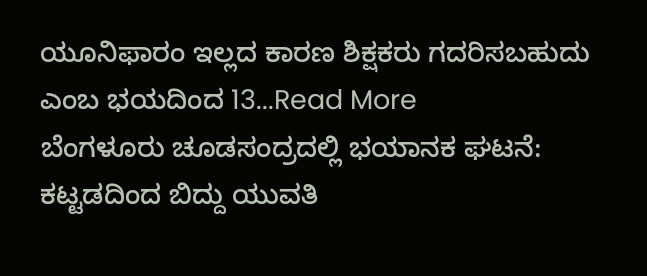ಯೂನಿಫಾರಂ ಇಲ್ಲದ ಕಾರಣ ಶಿಕ್ಷಕರು ಗದರಿಸಬಹುದು ಎಂಬ ಭಯದಿಂದ 13...Read More
ಬೆಂಗಳೂರು ಚೂಡಸಂದ್ರದಲ್ಲಿ ಭಯಾನಕ ಘಟನೆ: ಕಟ್ಟಡದಿಂದ ಬಿದ್ದು ಯುವತಿ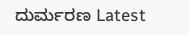ದುರ್ಮರಣ Latest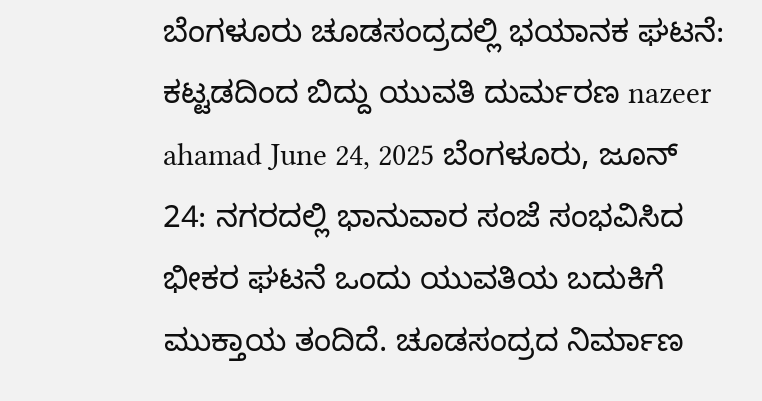ಬೆಂಗಳೂರು ಚೂಡಸಂದ್ರದಲ್ಲಿ ಭಯಾನಕ ಘಟನೆ: ಕಟ್ಟಡದಿಂದ ಬಿದ್ದು ಯುವತಿ ದುರ್ಮರಣ nazeer ahamad June 24, 2025 ಬೆಂಗಳೂರು, ಜೂನ್ 24: ನಗರದಲ್ಲಿ ಭಾನುವಾರ ಸಂಜೆ ಸಂಭವಿಸಿದ ಭೀಕರ ಘಟನೆ ಒಂದು ಯುವತಿಯ ಬದುಕಿಗೆ ಮುಕ್ತಾಯ ತಂದಿದೆ. ಚೂಡಸಂದ್ರದ ನಿರ್ಮಾಣ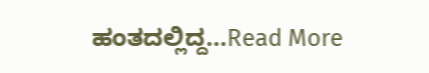ಹಂತದಲ್ಲಿದ್ದ...Read More